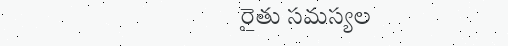రైతు సమస్యల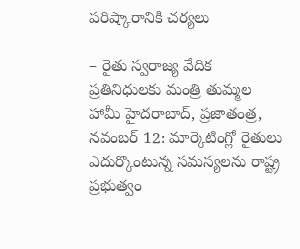పరిష్కారానికి చర్యలు

– రైతు స్వరాజ్య వేదిక ప్రతినిధులకు మంత్రి తుమ్మల హామీ హైదరాబాద్, ప్రజాతంత్ర, నవంబర్ 12: మార్కెటింగ్లో రైతులు ఎదుర్కొంటున్న సమస్యలను రాష్ట్ర ప్రభుత్వం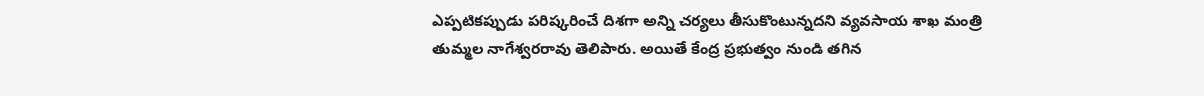ఎప్పటికప్పుడు పరిష్కరించే దిశగా అన్ని చర్యలు తీసుకొంటున్నదని వ్యవసాయ శాఖ మంత్రి తుమ్మల నాగేశ్వరరావు తెలిపారు. అయితే కేంద్ర ప్రభుత్వం నుండి తగిన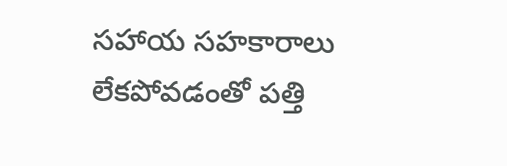సహాయ సహకారాలు లేకపోవడంతో పత్తి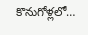కొనుగోళ్లలో…